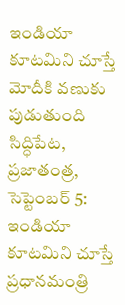ఇండియా కూటమిని చూస్తే మోదీకి వణుకు పుడుతుంది
సిద్ధిపేట, ప్రజాతంత్ర, సెప్టెంబర్ 5: ఇండియా కూటమిని చూస్తే ప్రధానమంత్రి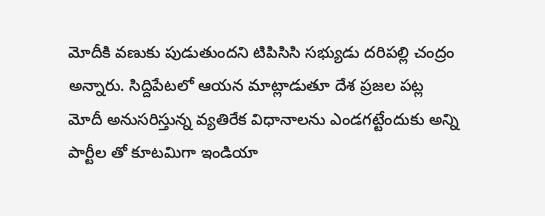మోదీకి వణుకు పుడుతుందని టిపిసిసి సభ్యుడు దరిపల్లి చంద్రం అన్నారు. సిద్దిపేటలో ఆయన మాట్లాడుతూ దేశ ప్రజల పట్ల మోదీ అనుసరిస్తున్న వ్యతిరేక విధానాలను ఎండగట్టేందుకు అన్ని పార్టీల తో కూటమిగా ఇండియా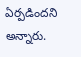ఏర్పడిందని అన్నారు.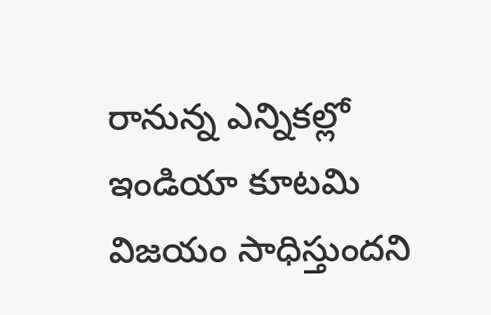రానున్న ఎన్నికల్లో ఇండియా కూటమి విజయం సాధిస్తుందని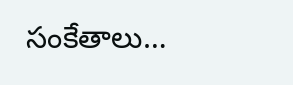సంకేతాలు…